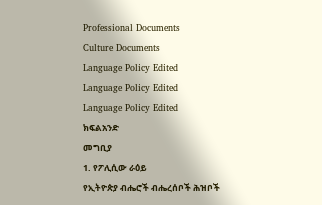Professional Documents
Culture Documents
Language Policy Edited
Language Policy Edited
Language Policy Edited
ክፍልአንድ
መግቢያ
1. የፖሊሲው ራዕይ
የኢትዮጵያ ብሔሮች ብሔረሰቦች ሕዝቦች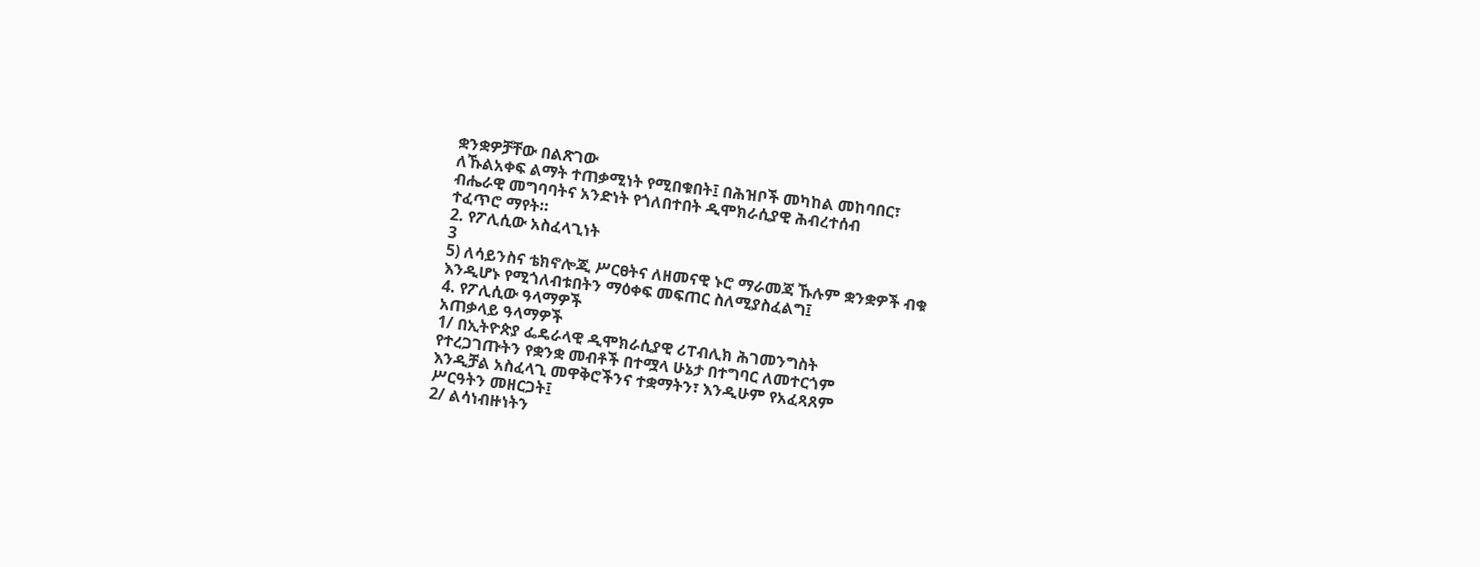ቋንቋዎቻቸው በልጽገው
ለኹልአቀፍ ልማት ተጠቃሚነት የሚበቁበት፤ በሕዝቦች መካከል መከባበር፣
ብሔራዊ መግባባትና አንድነት የጎለበተበት ዲሞክራሲያዊ ሕብረተሰብ
ተፈጥሮ ማየት።
2. የፖሊሲው አስፈላጊነት
3
5) ለሳይንስና ቴክኖሎጂ ሥርፀትና ለዘመናዊ ኑሮ ማራመጃ ኹሉም ቋንቋዎች ብቁ
እንዲሆኑ የሚጎለብቱበትን ማዕቀፍ መፍጠር ስለሚያስፈልግ፤
4. የፖሊሲው ዓላማዎች
አጠቃላይ ዓላማዎች
1/ በኢትዮጵያ ፌዴራላዊ ዲሞክራሲያዊ ሪፐብሊክ ሕገመንግስት
የተረጋገጡትን የቋንቋ መብቶች በተሟላ ሁኔታ በተግባር ለመተርጎም
እንዲቻል አስፈላጊ መዋቅሮችንና ተቋማትን፣ እንዲሁም የአፈጻጸም
ሥርዓትን መዘርጋት፤
2/ ልሳነብዙነትን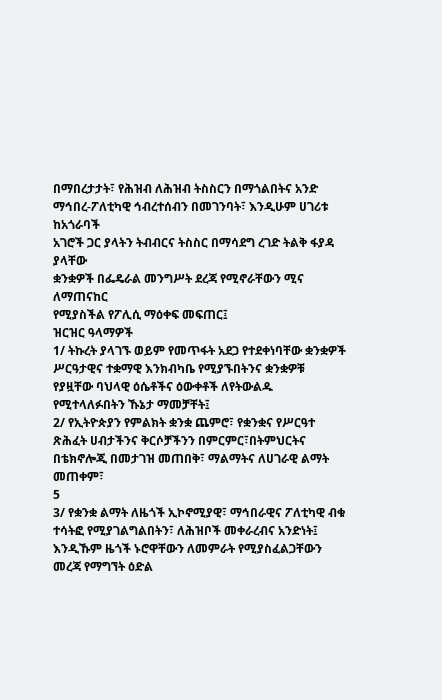በማበረታታት፣ የሕዝብ ለሕዝብ ትስስርን በማጎልበትና አንድ
ማኅበረ-ፖለቲካዊ ኅብረተሰብን በመገንባት፣ እንዲሁም ሀገሪቱ ከአጎራባች
አገሮች ጋር ያላትን ትብብርና ትስስር በማሳደግ ረገድ ትልቅ ፋያዳ ያላቸው
ቋንቋዎች በፌዴራል መንግሥት ደረጃ የሚኖራቸውን ሚና ለማጠናከር
የሚያስችል የፖሊሲ ማዕቀፍ መፍጠር፤
ዝርዝር ዓላማዎች
1/ ትኩረት ያላገኙ ወይም የመጥፋት አደጋ የተደቀነባቸው ቋንቋዎች
ሥርዓታዊና ተቋማዊ እንክብካቤ የሚያኙበትንና ቋንቋዎቹ
የያዟቸው ባህላዊ ዕሴቶችና ዕውቀቶች ለየትውልዱ
የሚተላለፉበትን ኹኔታ ማመቻቸት፤
2/ የኢትዮጵያን የምልክት ቋንቋ ጨምሮ፣ የቋንቋና የሥርዓተ
ጽሕፈት ሀብታችንና ቅርሶቻችንን በምርምር፣በትምህርትና
በቴክኖሎጂ በመታገዝ መጠበቅ፣ ማልማትና ለሀገራዊ ልማት
መጠቀም፣
5
3/ የቋንቋ ልማት ለዜጎች ኢኮኖሚያዊ፣ ማኅበራዊና ፖለቲካዊ ብቁ
ተሳትፎ የሚያገልግልበትን፣ ለሕዝቦች መቀራረብና አንድነት፤
እንዲኹም ዜጎች ኑሮዋቸውን ለመምራት የሚያስፈልጋቸውን
መረጃ የማግኘት ዕድል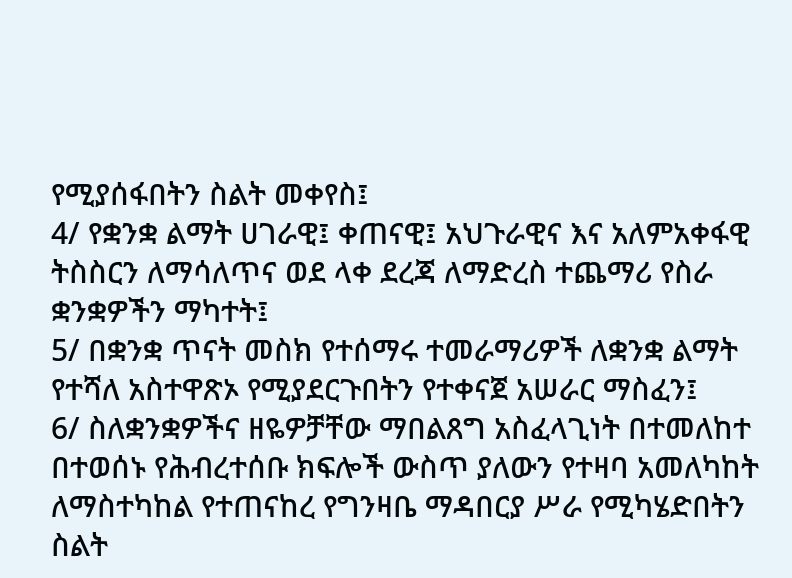የሚያሰፋበትን ስልት መቀየስ፤
4/ የቋንቋ ልማት ሀገራዊ፤ ቀጠናዊ፤ አህጉራዊና እና አለምአቀፋዊ
ትስስርን ለማሳለጥና ወደ ላቀ ደረጃ ለማድረስ ተጨማሪ የስራ
ቋንቋዎችን ማካተት፤
5/ በቋንቋ ጥናት መስክ የተሰማሩ ተመራማሪዎች ለቋንቋ ልማት
የተሻለ አስተዋጽኦ የሚያደርጉበትን የተቀናጀ አሠራር ማስፈን፤
6/ ስለቋንቋዎችና ዘዬዎቻቸው ማበልጸግ አስፈላጊነት በተመለከተ
በተወሰኑ የሕብረተሰቡ ክፍሎች ውስጥ ያለውን የተዛባ አመለካከት
ለማስተካከል የተጠናከረ የግንዛቤ ማዳበርያ ሥራ የሚካሄድበትን
ስልት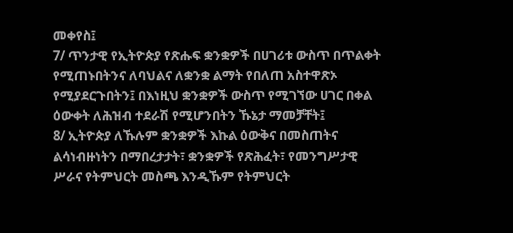መቀየስ፤
7/ ጥንታዊ የኢትዮጵያ የጽሑፍ ቋንቋዎች በሀገሪቱ ውስጥ በጥልቀት
የሚጠኑበትንና ለባህልና ለቋንቋ ልማት የበለጠ አስተዋጽኦ
የሚያደርጉበትን፤ በእነዚህ ቋንቋዎች ውስጥ የሚገኘው ሀገር በቀል
ዕውቀት ለሕዝብ ተደራሽ የሚሆንበትን ኹኔታ ማመቻቸት፤
8/ ኢትዮጵያ ለኹሉም ቋንቋዎች እኩል ዕውቅና በመስጠትና
ልሳነብዙነትን በማበረታታት፣ ቋንቋዎች የጽሕፈት፣ የመንግሥታዊ
ሥራና የትምህርት መስጫ እንዲኹም የትምህርት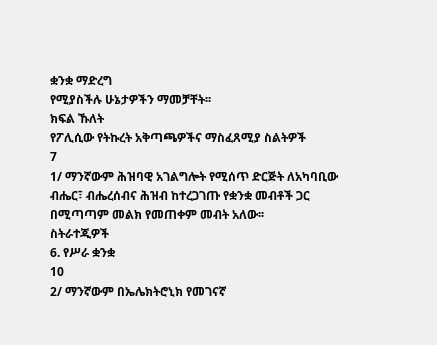ቋንቋ ማድረግ
የሚያስችሉ ሁኔታዎችን ማመቻቸት፡፡
ክፍል ኹለት
የፖሊሲው የትኩረት አቅጣጫዎችና ማስፈጸሚያ ስልትዎች
7
1/ ማንኛውም ሕዝባዊ አገልግሎት የሚሰጥ ድርጅት ለአካባቢው
ብሔር፣ ብሔረሰብና ሕዝብ ከተረጋገጡ የቋንቋ መብቶች ጋር
በሚጣጣም መልክ የመጠቀም መብት አለው፡፡
ስትራተጂዎች
6. የሥራ ቋንቋ
10
2/ ማንኛውም በኤሌክትሮኒክ የመገናኛ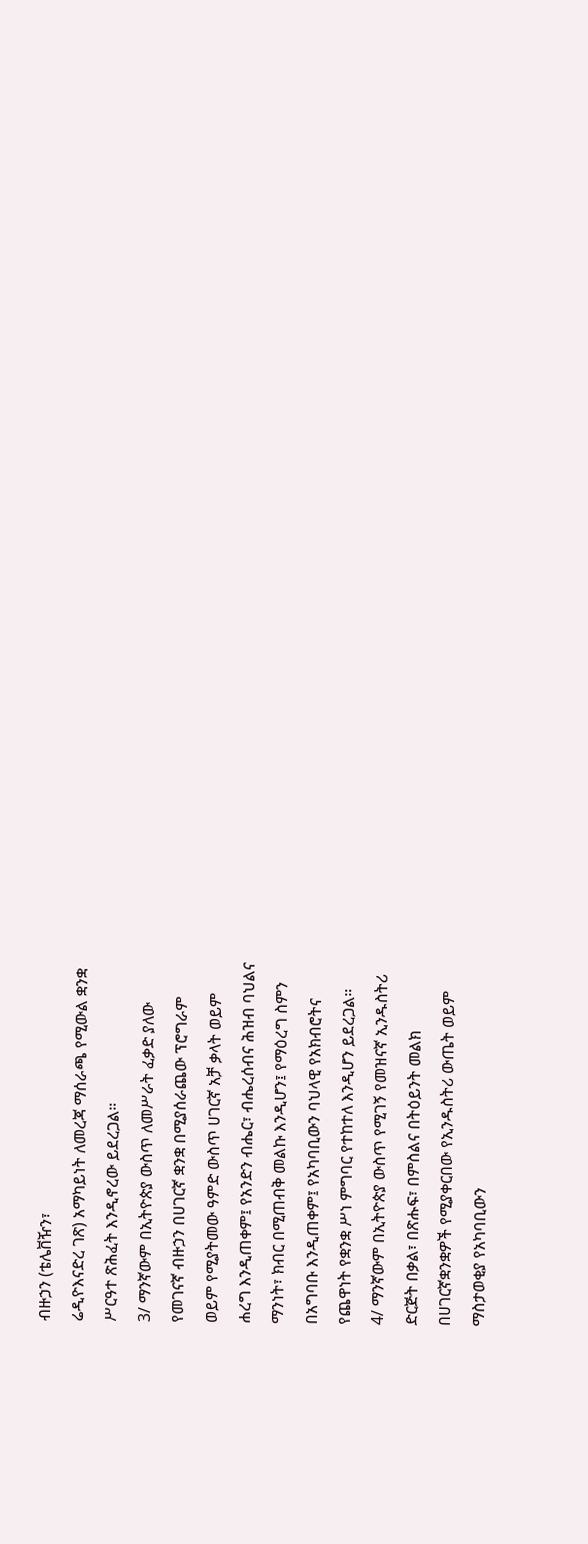ብዙኃን (ቴሌቨዥን፣
ሬዲዮእናድረ ገጽ) አማካይነት ለመረጃ ማሰራጫ የሚውል ቋንቋ
ሥርዓተ ጽሕፈት እንዲኖረው ይደረጋል።
3/ ማንኛውም በኢትዮጵያ ውስጥ ለመሥራት ፈቃድ ያለው
የመገናኛ ብዙኃን በሀገርኛ ቋንቋ በሚያሰራጨው ፕሮግራም
ወይም የሚያትመው ዓምድ ውስጥ ሀገርኛ አቻ ቃላት ወይም
ሐረግ እንዲጠቀም፤ የአንድን ብሔር፣ ብሔረሰብና ሕዝብ ባህልና
ማንነት፣ ክብር በሚጠብቅ መልኩ እንዲሆን፤ የማዕረግ ስምን
በአግባቡ እንዲጠቀም፤ የአካባቢውን ባህላዊ የአክብሮትና
የጨዋነት የቋንቋ ሥነ ምግባር የተከተለ እንዲሆን ይደረጋል።
4/ ማንኛውም በኢትዮጵያ ውስጥ የሚገኝ የመዝናኛ ኢንዱስትሪ
ድርጅት በቃል፣ በጽሑፍ፣ በምስልና በትዕይንት መልክ
በሀገርኛቋንቋዎች የሚያቀርበው የኢንዱስትሪ ውጤት ወይም
ማስታወቂያ የአካባቢውን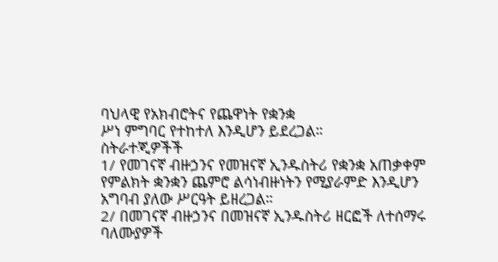ባህላዊ የአክብሮትና የጨዋነት የቋንቋ
ሥነ ምግባር የተከተለ እንዲሆን ይደረጋል።
ስትራተጂዎችች
1/ የመገናኛ ብዙኃንና የመዝናኛ ኢንዱስትሪ የቋንቋ አጠቃቀም
የምልክት ቋንቋን ጨምሮ ልሳነብዙነትን የሚያራምድ እንዲሆን
አግባብ ያለው ሥርዓት ይዘረጋል።
2/ በመገናኛ ብዙኃንና በመዝናኛ ኢንዱስትሪ ዘርፎች ለተሰማሩ
ባለሙያዎች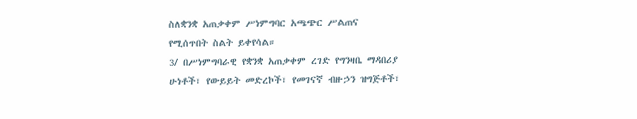ስለቋንቋ አጠቃቀም ሥነምግባር አጫጭር ሥልጠና
የሚሰጥበት ስልት ይቀየሳል።
3/ በሥነምግባራዊ የቋንቋ አጠቃቀም ረገድ የግንዛቤ ማዳበሪያ
ሁነቶች፣ የውይይት መድረኮች፣ የመገናኛ ብዙኃን ዝግጅቶች፣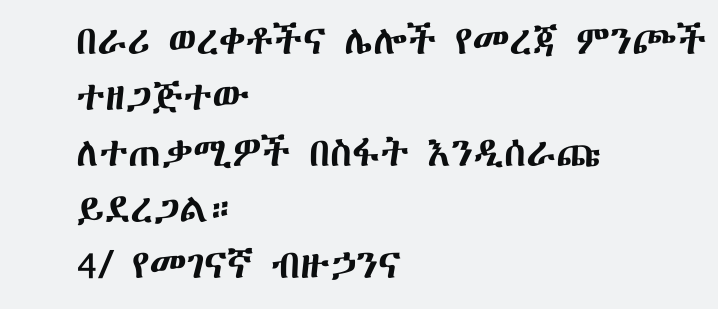በራሪ ወረቀቶችና ሌሎች የመረጃ ምንጮች ተዘጋጅተው
ለተጠቃሚዎች በስፋት እንዲሰራጩ ይደረጋል።
4/ የመገናኛ ብዙኃንና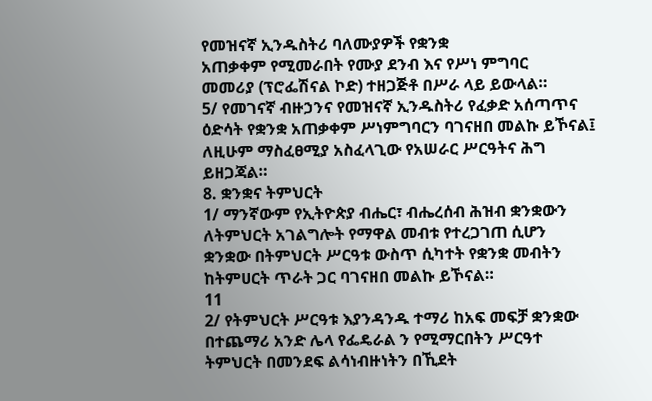የመዝናኛ ኢንዱስትሪ ባለሙያዎች የቋንቋ
አጠቃቀም የሚመራበት የሙያ ደንብ እና የሥነ ምግባር
መመሪያ (ፕሮፌሽናል ኮድ) ተዘጋጅቶ በሥራ ላይ ይውላል።
5/ የመገናኛ ብዙኃንና የመዝናኛ ኢንዱስትሪ የፈቃድ አሰጣጥና
ዕድሳት የቋንቋ አጠቃቀም ሥነምግባርን ባገናዘበ መልኩ ይኾናል፤
ለዚሁም ማስፈፀሚያ አስፈላጊው የአሠራር ሥርዓትና ሕግ
ይዘጋጃል።
8. ቋንቋና ትምህርት
1/ ማንኛውም የኢትዮጵያ ብሔር፣ ብሔረሰብ ሕዝብ ቋንቋውን
ለትምህርት አገልግሎት የማዋል መብቱ የተረጋገጠ ሲሆን
ቋንቋው በትምህርት ሥርዓቱ ውስጥ ሲካተት የቋንቋ መብትን
ከትምሀርት ጥራት ጋር ባገናዘበ መልኩ ይኾናል።
11
2/ የትምህርት ሥርዓቱ እያንዳንዱ ተማሪ ከአፍ መፍቻ ቋንቋው
በተጨማሪ አንድ ሌላ የፌዴራል ን የሚማርበትን ሥርዓተ
ትምህርት በመንደፍ ልሳነብዙነትን በኺደት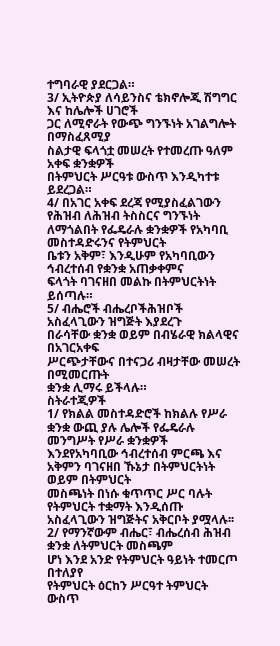ተግባራዊ ያደርጋል።
3/ ኢትዮጵያ ለሳይንስና ቴክኖሎጂ ሽግግር እና ከሌሎች ሀገሮች
ጋር ለሚኖራት የውጭ ግንኙነት አገልግሎት በማስፈጸሚያ
ስልታዊ ፍላጎቷ መሠረት የተመረጡ ዓለም አቀፍ ቋንቋዎች
በትምህርት ሥርዓቱ ውስጥ እንዲካተቱ ይደረጋል።
4/ በአገር አቀፍ ደረጃ የሚያስፈልገውን የሕዝብ ለሕዝብ ትስስርና ግንኙነት
ለማጎልበት የፌዴራሉ ቋንቋዎች የአካባቢ መስተዳድሩንና የትምህርት
ቤቱን አቅም፣ እንዲሁም የአካባቢውን ኅብረተሰብ የቋንቋ አጠቃቀምና
ፍላጎት ባገናዘበ መልኩ በትምህርትነት ይሰጣሉ።
5/ ብሔሮች ብሔረቦችሕዝቦች አስፈላጊውን ዝግጅት እያደረጉ
በራሳቸው ቋንቋ ወይም በብሄራዊ ክልላዊና በአገርአቀፍ
ሥርጭታቸውና በተናጋሪ ብዛታቸው መሠረት በሚመርጡት
ቋንቋ ሊማሩ ይችላሉ።
ስትራተጂዎች
1/ የክልል መስተዳድሮች ከክልሉ የሥራ ቋንቋ ውጪ ያሉ ሌሎች የፌዴራሉ
መንግሥት የሥራ ቋንቋዎች እንደየአካባቢው ኅብረተሰብ ምርጫ እና
አቅምን ባገናዘበ ኹኔታ በትምህርትነት ወይም በትምህርት
መስጫነት በነሱ ቁጥጥር ሥር ባሉት የትምህርት ተቋማት እንዲሰጡ
አስፈላጊውን ዝግጅትና አቅርቦት ያሟላሉ፡፡
2/ የማንኛውም ብሔር፣ ብሔረሰብ ሕዝብ ቋንቋ ለትምህርት መስጫም
ሆነ እንደ አንድ የትምህርት ዓይነት ተመርጦ በተለያየ
የትምህርት ዕርከን ሥርዓተ ትምህርት ውስጥ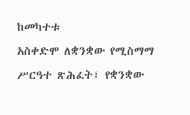ከመካተቱ
አስቀድሞ ለቋንቋው የሚስማማ ሥርዓተ ጽሕፈት፣ የቋንቋው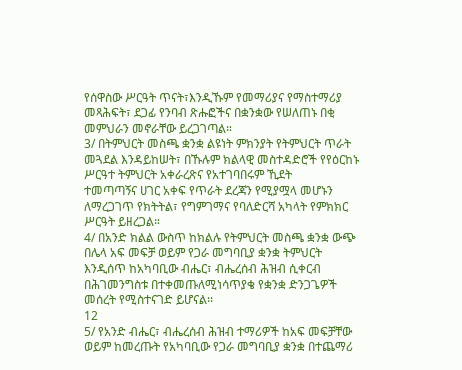የሰዋስው ሥርዓት ጥናት፣እንዲኹም የመማሪያና የማስተማሪያ
መጻሕፍት፣ ደጋፊ የንባብ ጽሑፎችና በቋንቋው የሠለጠኑ በቂ
መምህራን መኖራቸው ይረጋገጣል።
3/ በትምህርት መስጫ ቋንቋ ልዩነት ምክንያት የትምህርት ጥራት
መጓደል እንዳይከሠት፣ በኹሉም ክልላዊ መስተዳድሮች የየዕርከኑ
ሥርዓተ ትምህርት አቀራረጽና የአተገባበሩም ኺደት
ተመጣጣኝና ሀገር አቀፍ የጥራት ደረጃን የሚያሟላ መሆኑን
ለማረጋገጥ የክትትል፣ የግምገማና የባለድርሻ አካላት የምክክር
ሥርዓት ይዘረጋል።
4/ በአንድ ክልል ውስጥ ከክልሉ የትምህርት መስጫ ቋንቋ ውጭ
በሌላ አፍ መፍቻ ወይም የጋራ መግባቢያ ቋንቋ ትምህርት
እንዲሰጥ ከአካባቢው ብሔር፣ ብሔረሰብ ሕዝብ ሲቀርብ
በሕገመንግስቱ በተቀመጡለሚነሳጥያቄ የቋንቋ ድንጋጌዎች
መሰረት የሚስተናገድ ይሆናል፡፡
12
5/ የአንድ ብሔር፣ ብሔረሰብ ሕዝብ ተማሪዎች ከአፍ መፍቻቸው
ወይም ከመረጡት የአካባቢው የጋራ መግባቢያ ቋንቋ በተጨማሪ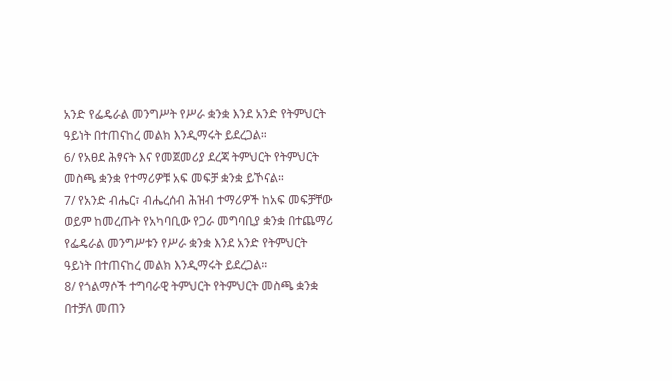አንድ የፌዴራል መንግሥት የሥራ ቋንቋ እንደ አንድ የትምህርት
ዓይነት በተጠናከረ መልክ እንዲማሩት ይደረጋል።
6/ የአፀደ ሕፃናት እና የመጀመሪያ ደረጃ ትምህርት የትምህርት
መስጫ ቋንቋ የተማሪዎቹ አፍ መፍቻ ቋንቋ ይኾናል።
7/ የአንድ ብሔር፣ ብሔረሰብ ሕዝብ ተማሪዎች ከአፍ መፍቻቸው
ወይም ከመረጡት የአካባቢው የጋራ መግባቢያ ቋንቋ በተጨማሪ
የፌዴራል መንግሥቱን የሥራ ቋንቋ እንደ አንድ የትምህርት
ዓይነት በተጠናከረ መልክ እንዲማሩት ይደረጋል።
8/ የጎልማሶች ተግባራዊ ትምህርት የትምህርት መስጫ ቋንቋ
በተቻለ መጠን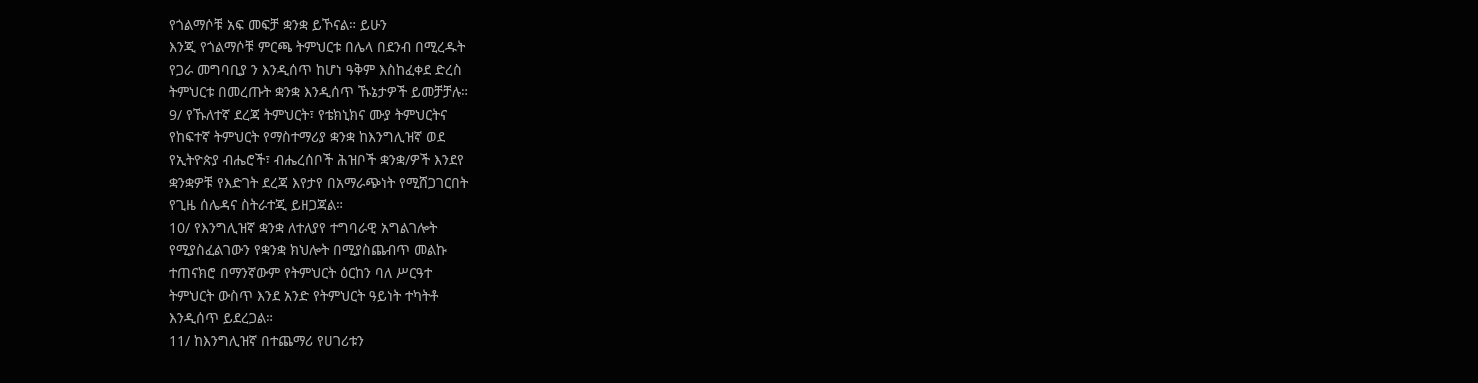የጎልማሶቹ አፍ መፍቻ ቋንቋ ይኾናል። ይሁን
እንጂ የጎልማሶቹ ምርጫ ትምህርቱ በሌላ በደንብ በሚረዱት
የጋራ መግባቢያ ን እንዲሰጥ ከሆነ ዓቅም እስከፈቀደ ድረስ
ትምህርቱ በመረጡት ቋንቋ እንዲሰጥ ኹኔታዎች ይመቻቻሉ።
9/ የኹለተኛ ደረጃ ትምህርት፣ የቴክኒክና ሙያ ትምህርትና
የከፍተኛ ትምህርት የማስተማሪያ ቋንቋ ከእንግሊዝኛ ወደ
የኢትዮጵያ ብሔሮች፣ ብሔረሰቦች ሕዝቦች ቋንቋ/ዎች እንደየ
ቋንቋዎቹ የእድገት ደረጃ እየታየ በአማራጭነት የሚሸጋገርበት
የጊዜ ሰሌዳና ስትራተጂ ይዘጋጃል።
10/ የእንግሊዝኛ ቋንቋ ለተለያየ ተግባራዊ አግልገሎት
የሚያስፈልገውን የቋንቋ ክህሎት በሚያስጨብጥ መልኩ
ተጠናክሮ በማንኛውም የትምህርት ዕርከን ባለ ሥርዓተ
ትምህርት ውስጥ እንደ አንድ የትምህርት ዓይነት ተካትቶ
እንዲሰጥ ይደረጋል።
11/ ከእንግሊዝኛ በተጨማሪ የሀገሪቱን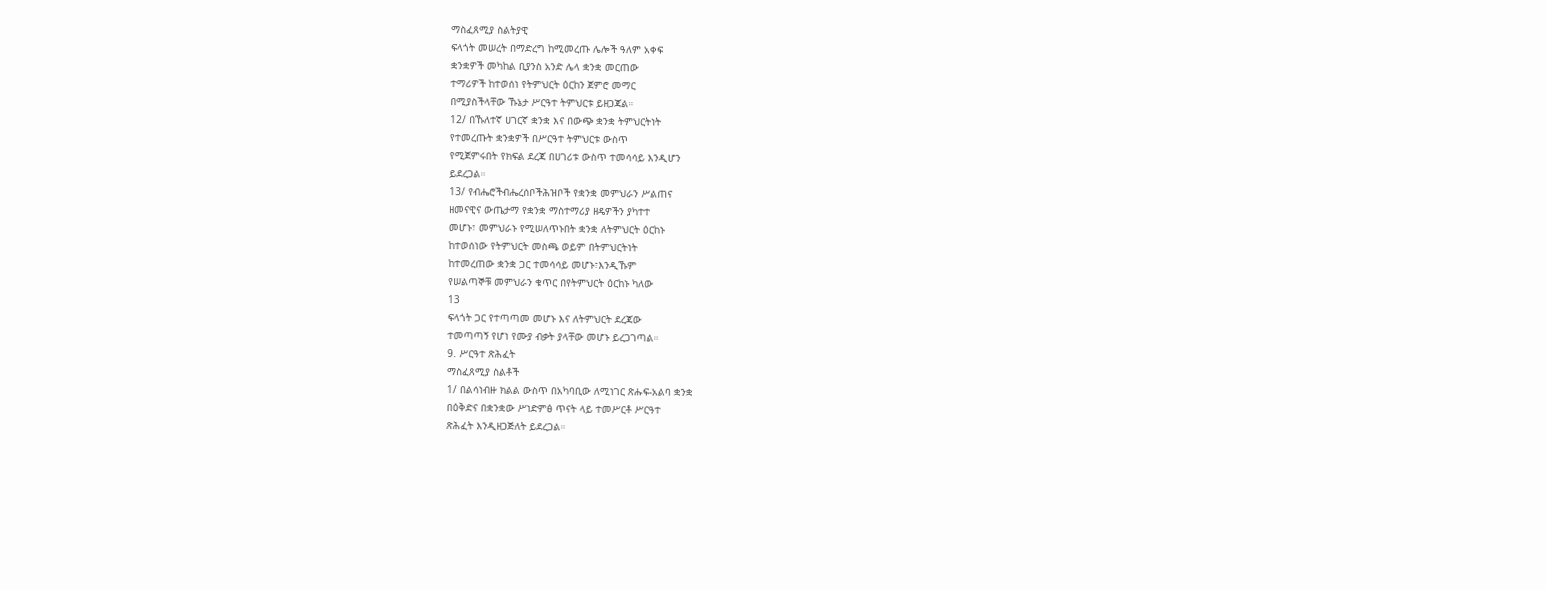ማስፈጸሚያ ስልትያዊ
ፍላጎት መሠረት በማድረግ ከሚመረጡ ሌሎች ዓለም አቀፍ
ቋንቋዎች መካከል ቢያንስ አንድ ሌላ ቋንቋ መርጠው
ተማሪዎች ከተወሰነ የትምህርት ዕርከን ጀምሮ መማር
በሚያስችላቸው ኹኔታ ሥርዓተ ትምህርቱ ይዘጋጃል።
12/ በኹለተኛ ሀገርኛ ቋንቋ እና በውጭ ቋንቋ ትምህርትነት
የተመረጡት ቋንቋዎች በሥርዓተ ትምህርቱ ውስጥ
የሚጀምሩበት የክፍል ደረጃ በሀገሪቱ ውስጥ ተመሳሳይ እንዲሆን
ይደረጋል።
13/ የብሔሮችብሔረሰቦችሕዝቦች የቋንቋ መምህራን ሥልጠና
ዘመናዊና ውጤታማ የቋንቋ ማስተማሪያ ዘዴዎችን ያካተተ
መሆኑ፣ መምህራኑ የሚሠለጥኑበት ቋንቋ ለትምህርት ዕርከኑ
ከተወሰነው የትምህርት መስጫ ወይም በትምህርትነት
ከተመረጠው ቋንቋ ጋር ተመሳሳይ መሆኑ፣እንዲኹም
የሠልጣኞቹ መምህራን ቁጥር በየትምህርት ዕርከኑ ካለው
13
ፍላጎት ጋር የተጣጣመ መሆኑ እና ለትምህርት ደረጃው
ተመጣጣኝ የሆነ የሙያ ብቃት ያላቸው መሆኑ ይረጋገጣል።
9. ሥርዓተ ጽሕፈት
ማስፈጸሚያ ስልቶች
1/ በልሳነብዙ ክልል ውስጥ በአካባቢው ለሚነገር ጽሑፍ-አልባ ቋንቋ
በዕቅድና በቋንቋው ሥነድምፅ ጥናት ላይ ተመሥርቶ ሥርዓተ
ጽሕፈት እንዲዘጋጅለት ይደረጋል።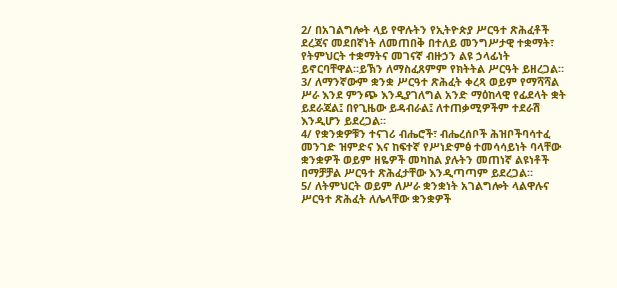2/ በአገልግሎት ላይ የዋሉትን የኢትዮጵያ ሥርዓተ ጽሕፈቶች
ደረጃና መደበኛነት ለመጠበቅ በተለይ መንግሥታዊ ተቋማት፣
የትምህርት ተቋማትና መገናኛ ብዙኃን ልዩ ኃላፊነት
ይኖርባቸዋል።ይኽን ለማስፈጸምም የክትትል ሥርዓት ይዘረጋል።
3/ ለማንኛውም ቋንቋ ሥርዓተ ጽሕፈት ቀረጻ ወይም የማሻሻል
ሥራ እንደ ምንጭ እንዲያገለግል አንድ ማዕከላዊ የፊደላት ቋት
ይደራጃል፤ በየጊዜው ይዳብራል፤ ለተጠቃሚዎችም ተደራሽ
እንዲሆን ይደረጋል።
4/ የቋንቋዎቹን ተናገሪ ብሔሮች፣ ብሔረሰቦች ሕዝቦችባሳተፈ
መንገድ ዝምድና እና ከፍተኛ የሥነድምፅ ተመሳሳይነት ባላቸው
ቋንቋዎች ወይም ዘዬዎች መካከል ያሉትን መጠነኛ ልዩነቶች
በማቻቻል ሥርዓተ ጽሕፈታቸው እንዲጣጣም ይደረጋል።
5/ ለትምህርት ወይም ለሥራ ቋንቋነት አገልግሎት ላልዋሉና
ሥርዓተ ጽሕፈት ለሌላቸው ቋንቋዎች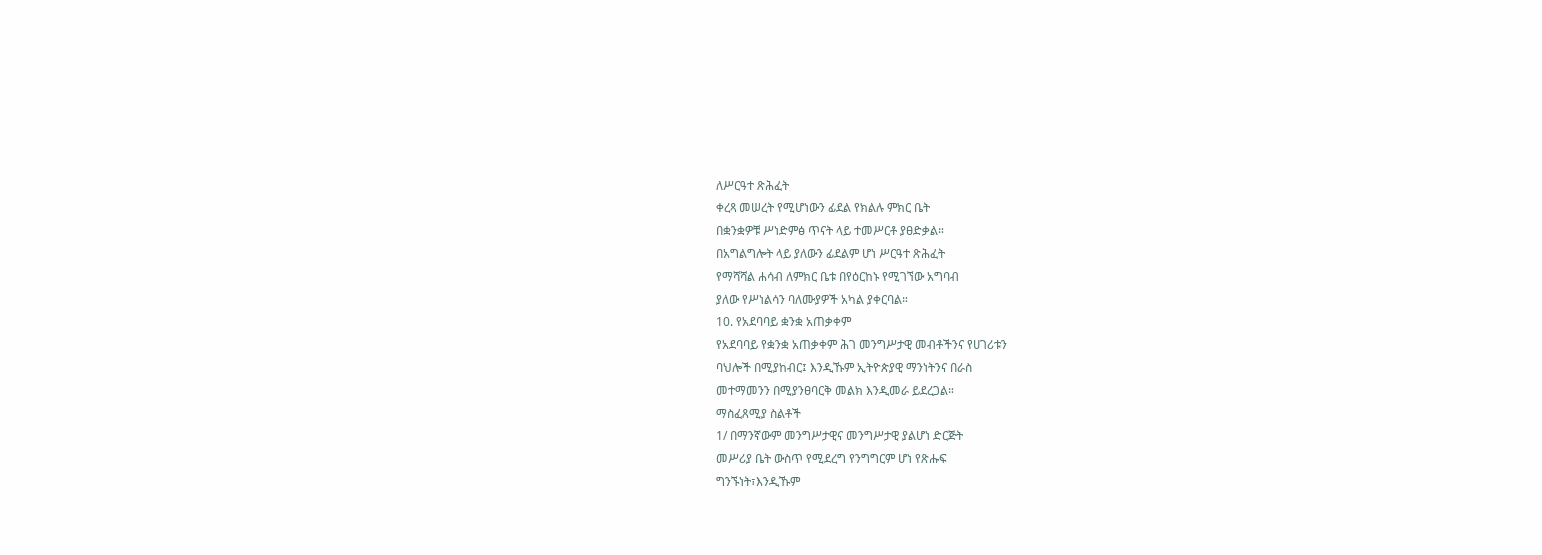ለሥርዓተ ጽሕፈት
ቀረጻ መሠረት የሚሆነውን ፊደል የክልሉ ምክር ቤት
በቋንቋዎቹ ሥነድምፅ ጥናት ላይ ተመሥርቶ ያፀድቃል።
በአግልግሎት ላይ ያለውን ፊደልም ሆነ ሥርዓተ ጽሕፈት
የማሻሻል ሐሳብ ለምክር ቤቱ በየዕርከኑ የሚገኘው አግባብ
ያለው የሥነልሳን ባለሙያዎች አካል ያቀርባል።
10. የአደባባይ ቋንቋ አጠቃቀም
የአደባባይ የቋንቋ አጠቃቀም ሕገ መንግሥታዊ መብቶችንና የሀገሪቱን
ባህሎች በሚያከብር፤ እንዲኹም ኢትዮጵያዊ ማንነትንና በራስ
መተማመንን በሚያንፀባርቅ መልክ እንዲመራ ይደረጋል።
ማስፈጸሚያ ስልቶች
1/ በማንኛውም መንግሥታዊና መንግሥታዊ ያልሆነ ድርጅት
መሥሪያ ቤት ውስጥ የሚደረግ የንግግርም ሆነ የጽሑፍ
ግንኙነት፣እንዲኹም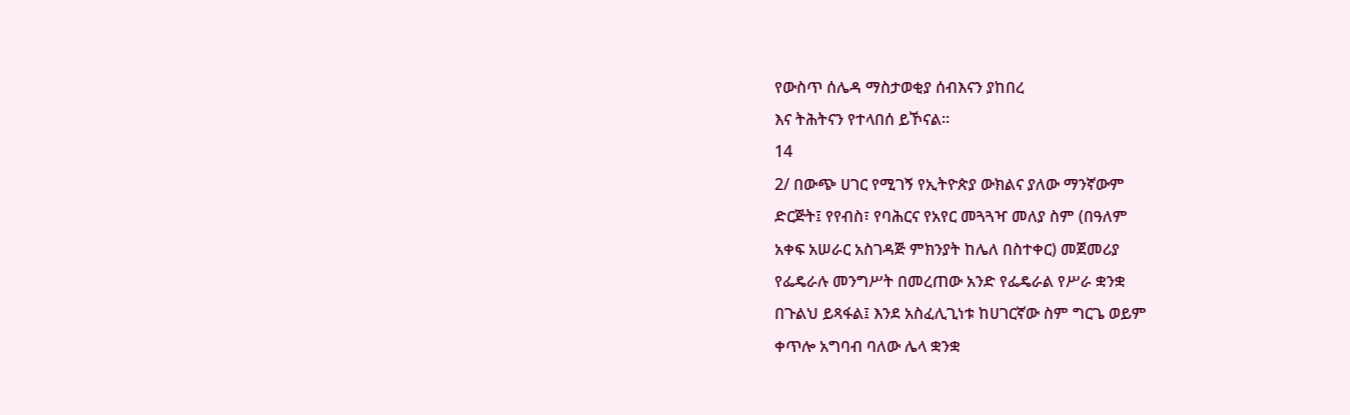የውስጥ ሰሌዳ ማስታወቂያ ሰብእናን ያከበረ
እና ትሕትናን የተላበሰ ይኾናል።
14
2/ በውጭ ሀገር የሚገኝ የኢትዮጵያ ውክልና ያለው ማንኛውም
ድርጅት፤ የየብስ፣ የባሕርና የአየር መጓጓዣ መለያ ስም (በዓለም
አቀፍ አሠራር አስገዳጅ ምክንያት ከሌለ በስተቀር) መጀመሪያ
የፌዴራሉ መንግሥት በመረጠው አንድ የፌዴራል የሥራ ቋንቋ
በጉልህ ይጻፋል፤ እንደ አስፈሊጊነቱ ከሀገርኛው ስም ግርጌ ወይም
ቀጥሎ አግባብ ባለው ሌላ ቋንቋ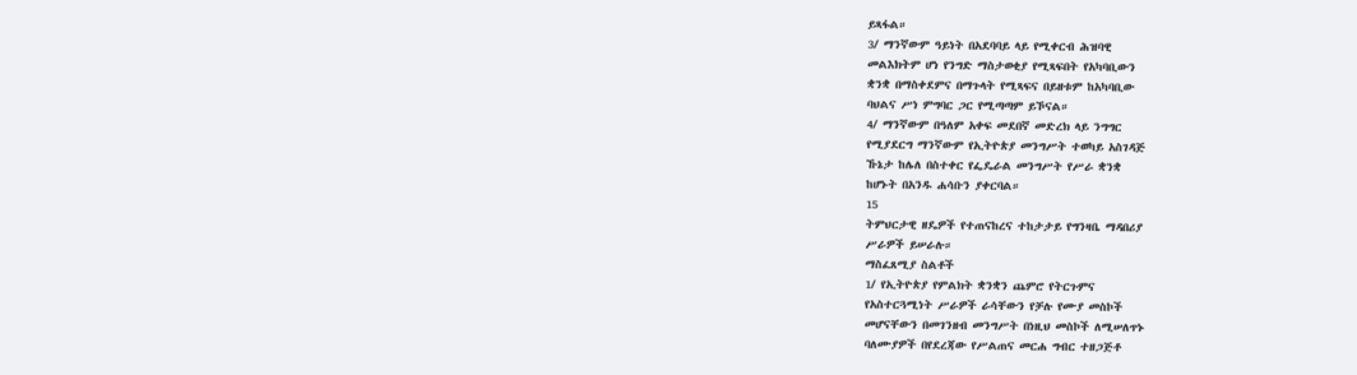ይጻፋል።
3/ ማንኛውም ዓይነት በአደባባይ ላይ የሚቀርብ ሕዝባዊ
መልእክትም ሆነ የንግድ ማስታወቂያ የሚጻፍበት የአካባቢውን
ቋንቋ በማስቀደምና በማጉላት የሚጻፍና በይዘቱም ከአካባቢው
ባህልና ሥነ ምግባር ጋር የሚጣጣም ይኾናል።
4/ ማንኛውም በዓለም አቀፍ መደበኛ መድረክ ላይ ንግግር
የሚያደርግ ማንኛውም የኢትዮጵያ መንግሥት ተወካይ አስገዳጅ
ኹኔታ ከሌለ በስተቀር የፌዴራል መንግሥት የሥራ ቋንቋ
ከሆኑት በአንዱ ሐሳቡን ያቀርባል።
15
ትምህርታዊ ዘዴዎች የተጠናከረና ተከታታይ የግንዛቤ ማዳበሪያ
ሥራዎች ይሠራሉ።
ማስፈጸሚያ ስልቶች
1/ የኢትዮጵያ የምልክት ቋንቋን ጨምሮ የትርጉምና
የአስተርጓሚነት ሥራዎች ራሳቸውን የቻሉ የሙያ መስኮች
መሆናቸውን በመገንዘብ መንግሥት በነዚህ መስኮች ለሚሠለጥኑ
ባለሙያዎች በየደረጃው የሥልጠና መርሐ ግብር ተዘጋጅቶ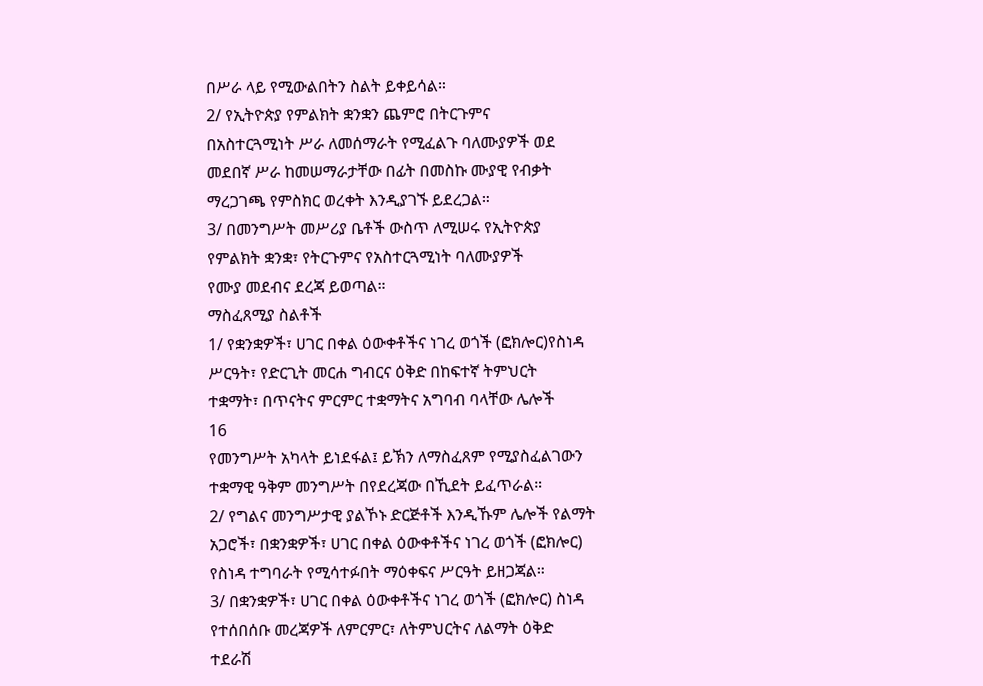በሥራ ላይ የሚውልበትን ስልት ይቀይሳል።
2/ የኢትዮጵያ የምልክት ቋንቋን ጨምሮ በትርጉምና
በአስተርጓሚነት ሥራ ለመሰማራት የሚፈልጉ ባለሙያዎች ወደ
መደበኛ ሥራ ከመሠማራታቸው በፊት በመስኩ ሙያዊ የብቃት
ማረጋገጫ የምስክር ወረቀት እንዲያገኙ ይደረጋል።
3/ በመንግሥት መሥሪያ ቤቶች ውስጥ ለሚሠሩ የኢትዮጵያ
የምልክት ቋንቋ፣ የትርጉምና የአስተርጓሚነት ባለሙያዎች
የሙያ መደብና ደረጃ ይወጣል።
ማስፈጸሚያ ስልቶች
1/ የቋንቋዎች፣ ሀገር በቀል ዕውቀቶችና ነገረ ወጎች (ፎክሎር)የስነዳ
ሥርዓት፣ የድርጊት መርሐ ግብርና ዕቅድ በከፍተኛ ትምህርት
ተቋማት፣ በጥናትና ምርምር ተቋማትና አግባብ ባላቸው ሌሎች
16
የመንግሥት አካላት ይነደፋል፤ ይኽን ለማስፈጸም የሚያስፈልገውን
ተቋማዊ ዓቅም መንግሥት በየደረጃው በኺደት ይፈጥራል።
2/ የግልና መንግሥታዊ ያልኾኑ ድርጅቶች እንዲኹም ሌሎች የልማት
አጋሮች፣ በቋንቋዎች፣ ሀገር በቀል ዕውቀቶችና ነገረ ወጎች (ፎክሎር)
የስነዳ ተግባራት የሚሳተፉበት ማዕቀፍና ሥርዓት ይዘጋጃል።
3/ በቋንቋዎች፣ ሀገር በቀል ዕውቀቶችና ነገረ ወጎች (ፎክሎር) ስነዳ
የተሰበሰቡ መረጃዎች ለምርምር፣ ለትምህርትና ለልማት ዕቅድ
ተደራሽ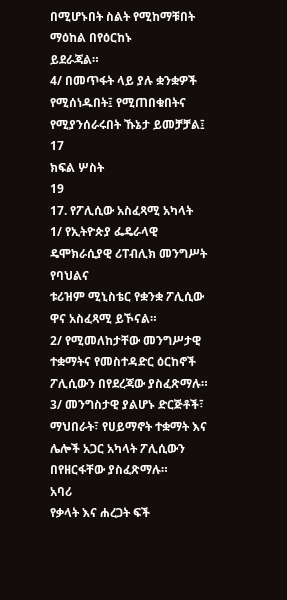በሚሆኑበት ስልት የሚከማቹበት ማዕከል በየዕርከኑ
ይደራጃል።
4/ በመጥፋት ላይ ያሉ ቋንቋዎች የሚሰነዱበት፤ የሚጠበቁበትና
የሚያንሰራሩበት ኹኔታ ይመቻቻል፤
17
ክፍል ሦስት
19
17. የፖሊሲው አስፈጻሚ አካላት
1/ የኢትዮጵያ ፌዴራላዊ ዴሞክራሲያዊ ሪፐብሊክ መንግሥት የባህልና
ቱሪዝም ሚኒስቴር የቋንቋ ፖሊሲው ዋና አስፈጻሚ ይኾናል።
2/ የሚመለከታቸው መንግሥታዊ ተቋማትና የመስተዳድር ዕርከኖች
ፖሊሲውን በየደረጃው ያስፈጽማሉ።
3/ መንግስታዊ ያልሆኑ ድርጅቶች፣ ማህበራት፣ የሀይማኖት ተቋማት እና
ሌሎች አጋር አካላት ፖሊሲውን በየዘርፋቸው ያስፈጽማሉ።
አባሪ
የቃላት እና ሐረጋት ፍች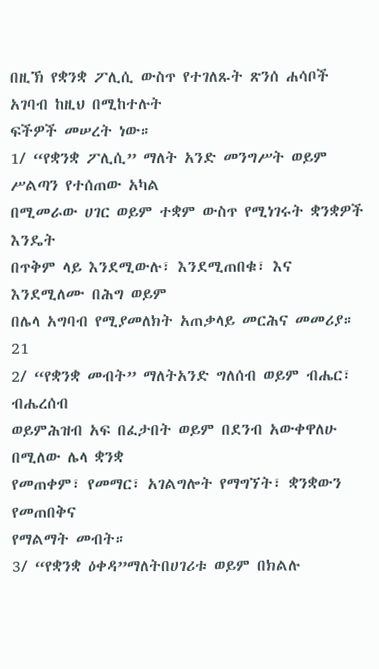በዚኽ የቋንቋ ፖሊሲ ውስጥ የተገለጹት ጽንሰ ሐሳቦች አገባብ ከዚህ በሚከተሉት
ፍችዎች መሠረት ነው።
1/ “የቋንቋ ፖሊሲ” ማለት አንድ መንግሥት ወይም ሥልጣን የተሰጠው አካል
በሚመራው ሀገር ወይም ተቋም ውስጥ የሚነገሩት ቋንቋዎች እንዴት
በጥቅም ላይ እንደሚውሉ፣ እንደሚጠበቁ፣ እና እንደሚለሙ በሕግ ወይም
በሌላ አግባብ የሚያመለክት አጠቃላይ መርሕና መመሪያ።
21
2/ “የቋንቋ መብት” ማለትአንድ ግለሰብ ወይም ብሔር፣ ብሔረሰብ
ወይምሕዝብ አፍ በፈታበት ወይም በደንብ አውቀዋለሁ በሚለው ሌላ ቋንቋ
የመጠቀም፣ የመማር፣ አገልግሎት የማግኘት፣ ቋንቋውን የመጠበቅና
የማልማት መብት።
3/ “የቋንቋ ዕቀዳ”ማለትበሀገሪቱ ወይም በክልሉ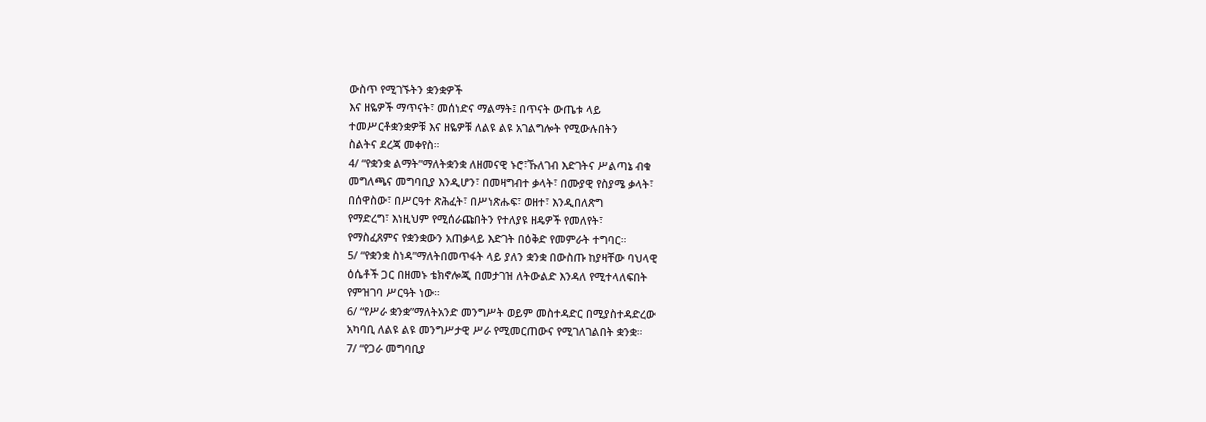ውስጥ የሚገኙትን ቋንቋዎች
እና ዘዬዎች ማጥናት፣ መሰነድና ማልማት፤ በጥናት ውጤቱ ላይ
ተመሥርቶቋንቋዎቹ እና ዘዬዎቹ ለልዩ ልዩ አገልግሎት የሚውሉበትን
ስልትና ደረጃ መቀየስ።
4/ “የቋንቋ ልማት”ማለትቋንቋ ለዘመናዊ ኑሮ፣ኹለገብ እድገትና ሥልጣኔ ብቁ
መግለጫና መግባቢያ እንዲሆን፣ በመዛግብተ ቃላት፣ በሙያዊ የስያሜ ቃላት፣
በሰዋስው፣ በሥርዓተ ጽሕፈት፣ በሥነጽሑፍ፣ ወዘተ፣ እንዲበለጽግ
የማድረግ፣ እነዚህም የሚሰራጩበትን የተለያዩ ዘዴዎች የመለየት፣
የማስፈጸምና የቋንቋውን አጠቃላይ እድገት በዕቅድ የመምራት ተግባር።
5/ “የቋንቋ ስነዳ”ማለትበመጥፋት ላይ ያለን ቋንቋ በውስጡ ከያዛቸው ባህላዊ
ዕሴቶች ጋር በዘመኑ ቴክኖሎጂ በመታገዝ ለትውልድ እንዳለ የሚተላለፍበት
የምዝገባ ሥርዓት ነው።
6/ “የሥራ ቋንቋ”ማለትአንድ መንግሥት ወይም መስተዳድር በሚያስተዳድረው
አካባቢ ለልዩ ልዩ መንግሥታዊ ሥራ የሚመርጠውና የሚገለገልበት ቋንቋ።
7/ “የጋራ መግባቢያ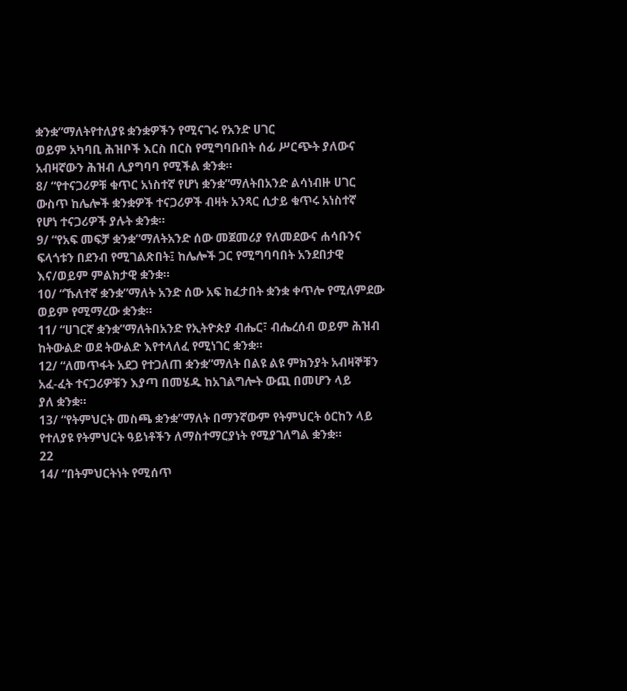ቋንቋ”ማለትየተለያዩ ቋንቋዎችን የሚናገሩ የአንድ ሀገር
ወይም አካባቢ ሕዝቦች እርስ በርስ የሚግባቡበት ሰፊ ሥርጭት ያለውና
አብዛኛውን ሕዝብ ሊያግባባ የሚችል ቋንቋ።
8/ “የተናጋሪዎቹ ቁጥር አነስተኛ የሆነ ቋንቋ”ማለትበአንድ ልሳነብዙ ሀገር
ውስጥ ከሌሎች ቋንቋዎች ተናጋሪዎች ብዛት አንጻር ሲታይ ቁጥሩ አነስተኛ
የሆነ ተናጋሪዎች ያሉት ቋንቋ።
9/ “የአፍ መፍቻ ቋንቋ”ማለትአንድ ሰው መጀመሪያ የለመደውና ሐሳቡንና
ፍላጎቱን በደንብ የሚገልጽበት፤ ከሌሎች ጋር የሚግባባበት አንደበታዊ
እና/ወይም ምልክታዊ ቋንቋ።
10/ “ኹለተኛ ቋንቋ”ማለት አንድ ሰው አፍ ከፈታበት ቋንቋ ቀጥሎ የሚለምደው
ወይም የሚማረው ቋንቋ።
11/ “ሀገርኛ ቋንቋ”ማለትበአንድ የኢትዮጵያ ብሔር፣ ብሔረሰብ ወይም ሕዝብ
ከትውልድ ወደ ትውልድ እየተላለፈ የሚነገር ቋንቋ።
12/ “ለመጥፋት አደጋ የተጋለጠ ቋንቋ”ማለት በልዩ ልዩ ምክንያት አብዛኞቹን
አፈ-ፈት ተናጋሪዎቹን እያጣ በመሄዱ ከአገልግሎት ውጪ በመሆን ላይ
ያለ ቋንቋ።
13/ “የትምህርት መስጫ ቋንቋ”ማለት በማንኛውም የትምህርት ዕርከን ላይ
የተለያዩ የትምህርት ዓይነቶችን ለማስተማርያነት የሚያገለግል ቋንቋ።
22
14/ “በትምህርትነት የሚሰጥ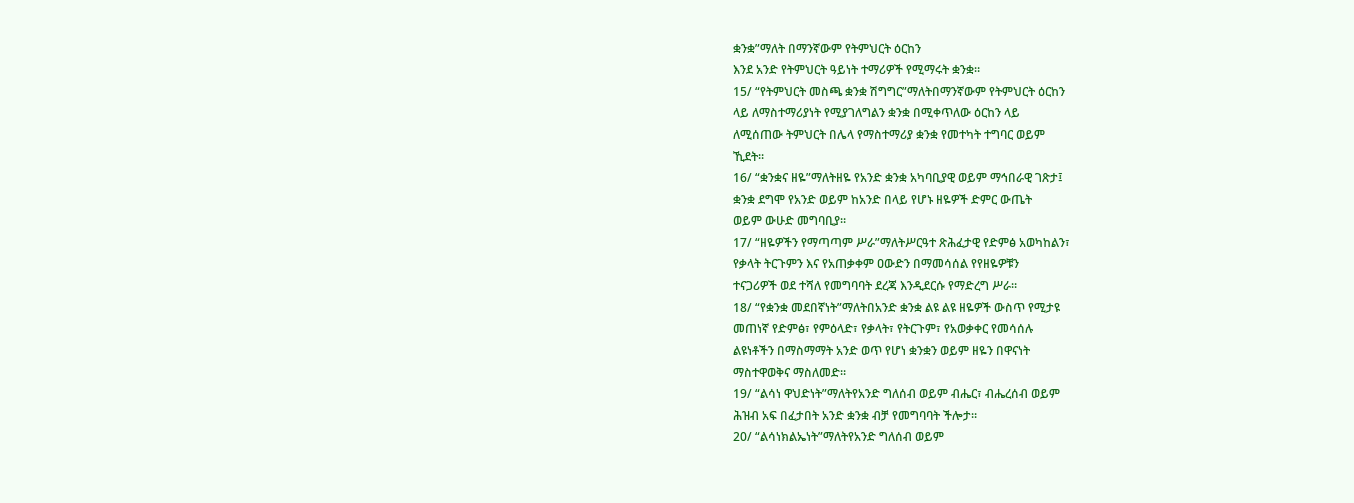ቋንቋ”ማለት በማንኛውም የትምህርት ዕርከን
እንደ አንድ የትምህርት ዓይነት ተማሪዎች የሚማሩት ቋንቋ።
15/ “የትምህርት መስጫ ቋንቋ ሽግግር”ማለትበማንኛውም የትምህርት ዕርከን
ላይ ለማስተማሪያነት የሚያገለግልን ቋንቋ በሚቀጥለው ዕርከን ላይ
ለሚሰጠው ትምህርት በሌላ የማስተማሪያ ቋንቋ የመተካት ተግባር ወይም
ኺደት።
16/ “ቋንቋና ዘዬ”ማለትዘዬ የአንድ ቋንቋ አካባቢያዊ ወይም ማኅበራዊ ገጽታ፤
ቋንቋ ደግሞ የአንድ ወይም ከአንድ በላይ የሆኑ ዘዬዎች ድምር ውጤት
ወይም ውሁድ መግባቢያ።
17/ “ዘዬዎችን የማጣጣም ሥራ”ማለትሥርዓተ ጽሕፈታዊ የድምፅ አወካከልን፣
የቃላት ትርጉምን እና የአጠቃቀም ዐውድን በማመሳሰል የየዘዬዎቹን
ተናጋሪዎች ወደ ተሻለ የመግባባት ደረጃ እንዲደርሱ የማድረግ ሥራ።
18/ “የቋንቋ መደበኛነት”ማለትበአንድ ቋንቋ ልዩ ልዩ ዘዬዎች ውስጥ የሚታዩ
መጠነኛ የድምፅ፣ የምዕላድ፣ የቃላት፣ የትርጉም፣ የአወቃቀር የመሳሰሉ
ልዩነቶችን በማስማማት አንድ ወጥ የሆነ ቋንቋን ወይም ዘዬን በዋናነት
ማስተዋወቅና ማስለመድ።
19/ “ልሳነ ዋህድነት”ማለትየአንድ ግለሰብ ወይም ብሔር፣ ብሔረሰብ ወይም
ሕዝብ አፍ በፈታበት አንድ ቋንቋ ብቻ የመግባባት ችሎታ።
20/ “ልሳነክልኤነት”ማለትየአንድ ግለሰብ ወይም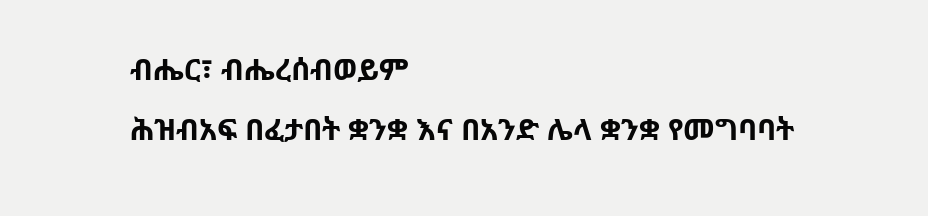ብሔር፣ ብሔረሰብወይም
ሕዝብአፍ በፈታበት ቋንቋ እና በአንድ ሌላ ቋንቋ የመግባባት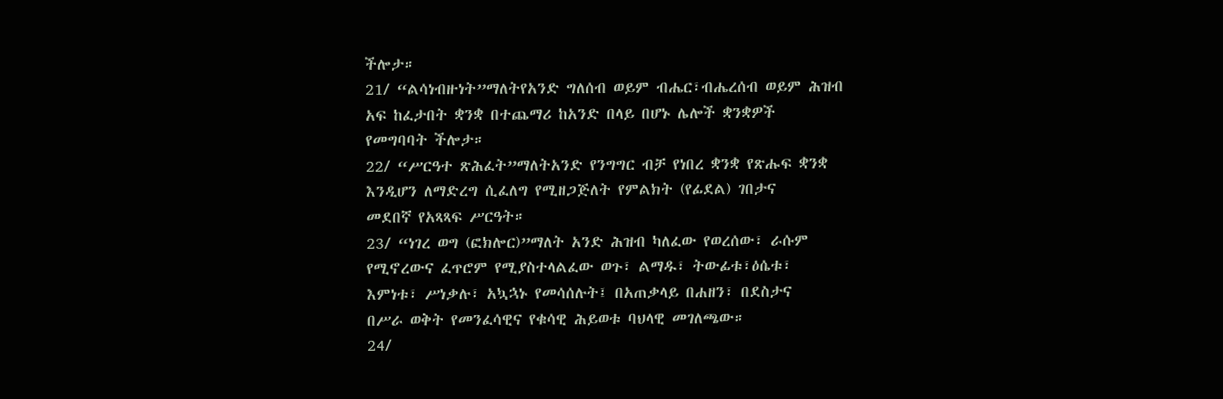ችሎታ።
21/ “ልሳነብዙነት”ማለትየአንድ ግለሰብ ወይም ብሔር፣ብሔረሰብ ወይም ሕዝብ
አፍ ከፈታበት ቋንቋ በተጨማሪ ከአንድ በላይ በሆኑ ሌሎች ቋንቋዎች
የመግባባት ችሎታ።
22/ “ሥርዓተ ጽሕፈት”ማለትአንድ የንግግር ብቻ የነበረ ቋንቋ የጽሑፍ ቋንቋ
እንዲሆን ለማድረግ ሲፈለግ የሚዘጋጅለት የምልክት (የፊደል) ገበታና
መደበኛ የአጻጻፍ ሥርዓት።
23/ “ነገረ ወግ (ፎክሎር)”ማለት አንድ ሕዝብ ካለፈው የወረሰው፣ ራሱም
የሚኖረውና ፈጥሮም የሚያስተላልፈው ወጉ፣ ልማዱ፣ ትውፊቱ፣ዕሴቱ፣
እምነቱ፣ ሥነቃሉ፣ አኳኋኑ የመሳሰሉት፤ በአጠቃላይ በሐዘን፣ በደስታና
በሥራ ወቅት የመንፈሳዊና የቁሳዊ ሕይወቱ ባህላዊ መገለጫው።
24/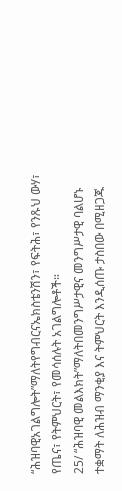“ሕዝባዊአገልግሎት”ማለትየግብርናኤክስቴንሽን፣ የፍትሕ፣ የንጹህ ውሃ፣
የጤና፣ የትምህርት፣ የመሳሰሉት አገልግሎቶች።
25/ “ሕዝባዊ መልእክት”ማለትበመንግሥታዊና መንግሥታዊ ባልሆኑ
ተቋማት ለሕዝብ ማንቂያ እና ትምህርት እንዲሰጡ ታስበው በሚዘጋጁ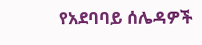የአደባባይ ሰሌዳዎች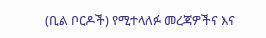(ቢል ቦርዶች) የሚተላለፉ መረጃዎችና እና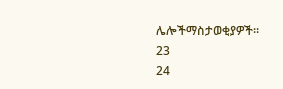ሌሎችማስታወቂያዎች።
23
24